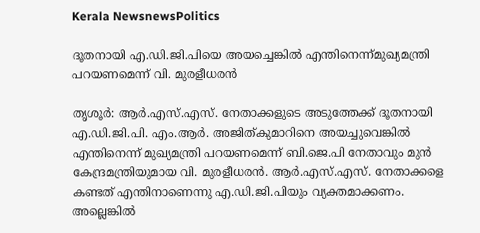Kerala NewsnewsPolitics

ദൂതനായി എ.ഡി.ജി.പിയെ അയച്ചെങ്കില്‍ എന്തിനെന്ന്മുഖ്യമന്ത്രി പറയണമെന്ന് വി. മുരളീധരന്‍

തൃശൂര്‍: ആര്‍.എസ്.എസ്. നേതാക്കളുടെ അടുത്തേക്ക് ദൂതനായി എ.ഡി.ജി.പി. എം.ആര്‍. അജിത്കുമാറിനെ അയച്ചുവെങ്കില്‍ എന്തിനെന്ന് മുഖ്യമന്ത്രി പറയണമെന്ന് ബി.ജെ.പി നേതാവും മുന്‍ കേന്ദ്രമന്ത്രിയുമായ വി. മുരളീധരന്‍. ആര്‍.എസ്.എസ്. നേതാക്കളെ കണ്ടത് എന്തിനാണെന്നു എ.ഡി.ജി.പിയും വ്യക്തമാക്കണം. അല്ലെങ്കില്‍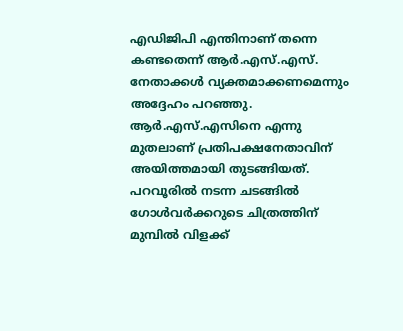എഡിജിപി എന്തിനാണ് തന്നെ കണ്ടതെന്ന് ആര്‍.എസ്.എസ്. നേതാക്കള്‍ വ്യക്തമാക്കണമെന്നും അദ്ദേഹം പറഞ്ഞു.
ആര്‍.എസ്.എസിനെ എന്നു മുതലാണ് പ്രതിപക്ഷനേതാവിന് അയിത്തമായി തുടങ്ങിയത്. പറവൂരില്‍ നടന്ന ചടങ്ങില്‍ ഗോള്‍വര്‍ക്കറുടെ ചിത്രത്തിന് മുമ്പില്‍ വിളക്ക്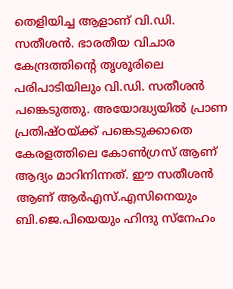തെളിയിച്ച ആളാണ് വി.ഡി. സതീശന്‍. ഭാരതീയ വിചാര കേന്ദ്രത്തിന്റെ തൃശൂരിലെ പരിപാടിയിലും വി.ഡി. സതീശന്‍ പങ്കെടുത്തു. അയോദ്ധ്യയില്‍ പ്രാണ പ്രതിഷ്ഠയ്ക്ക് പങ്കെടുക്കാതെ കേരളത്തിലെ കോണ്‍ഗ്രസ് ആണ് ആദ്യം മാറിനിന്നത്. ഈ സതീശന്‍ ആണ് ആര്‍എസ്.എസിനെയും ബി.ജെ.പിയെയും ഹിന്ദു സ്‌നേഹം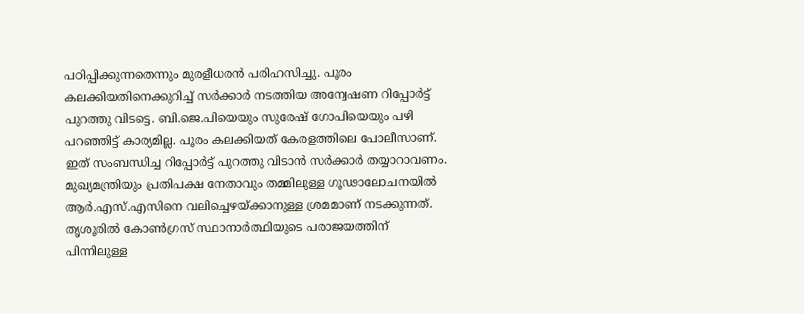പഠിപ്പിക്കുന്നതെന്നും മുരളീധരന്‍ പരിഹസിച്ചു. പൂരം കലക്കിയതിനെക്കുറിച്ച് സര്‍ക്കാര്‍ നടത്തിയ അന്വേഷണ റിപ്പോര്‍ട്ട് പുറത്തു വിടട്ടെ. ബി.ജെ.പിയെയും സുരേഷ് ഗോപിയെയും പഴി പറഞ്ഞിട്ട് കാര്യമില്ല. പൂരം കലക്കിയത് കേരളത്തിലെ പോലീസാണ്. ഇത് സംബന്ധിച്ച റിപ്പോര്‍ട്ട് പുറത്തു വിടാന്‍ സര്‍ക്കാര്‍ തയ്യാറാവണം. മുഖ്യമന്ത്രിയും പ്രതിപക്ഷ നേതാവും തമ്മിലുള്ള ഗൂഢാലോചനയില്‍ ആര്‍.എസ്.എസിനെ വലിച്ചെഴയ്ക്കാനുള്ള ശ്രമമാണ് നടക്കുന്നത്.
തൃശൂരില്‍ കോണ്‍ഗ്രസ് സ്ഥാനാര്‍ത്ഥിയുടെ പരാജയത്തിന് പിന്നിലുള്ള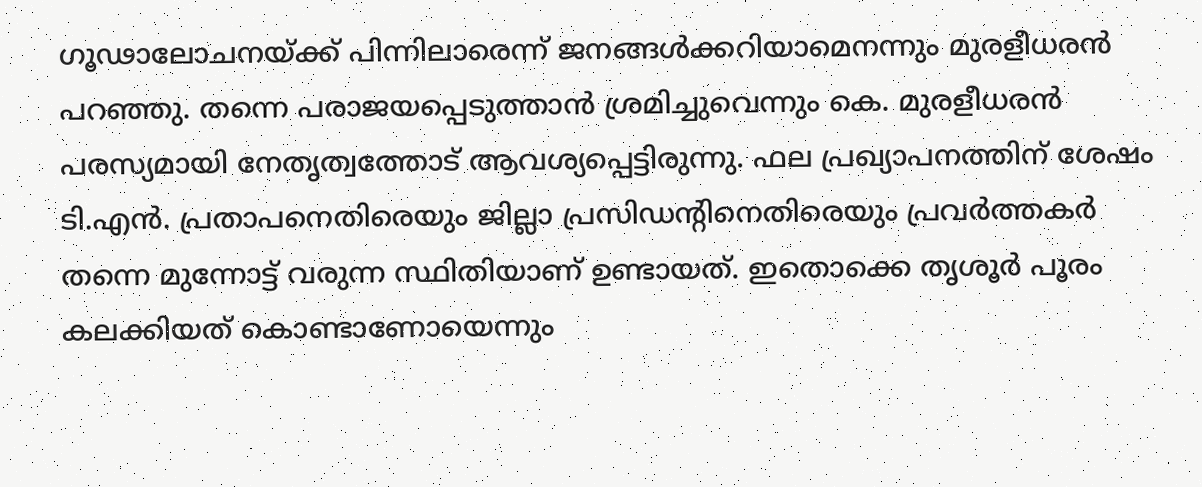ഗൂഢാലോചനയ്ക്ക് പിന്നിലാരെന്ന് ജനങ്ങള്‍ക്കറിയാമെനന്നും മുരളീധരന്‍ പറഞ്ഞു. തന്നെ പരാജയപ്പെടുത്താന്‍ ശ്രമിച്ചുവെന്നും കെ. മുരളീധരന്‍ പരസ്യമായി നേതൃത്വത്തോട് ആവശ്യപ്പെട്ടിരുന്നു. ഫല പ്രഖ്യാപനത്തിന് ശേഷം ടി.എന്‍. പ്രതാപനെതിരെയും ജില്ലാ പ്രസിഡന്റിനെതിരെയും പ്രവര്‍ത്തകര്‍ തന്നെ മുന്നോട്ട് വരുന്ന സ്ഥിതിയാണ് ഉണ്ടായത്. ഇതൊക്കെ തൃശൂര്‍ പൂരം കലക്കിയത് കൊണ്ടാണോയെന്നും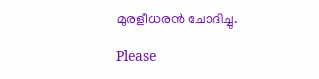മുരളീധരന്‍ ചോദിച്ചു.

Please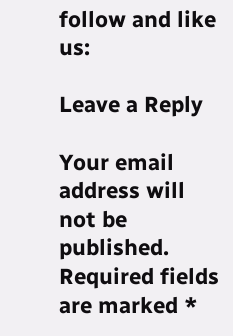follow and like us:

Leave a Reply

Your email address will not be published. Required fields are marked *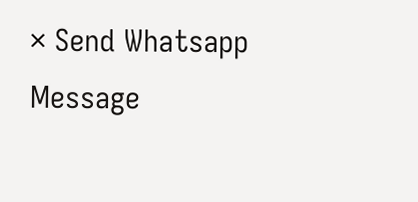× Send Whatsapp Message